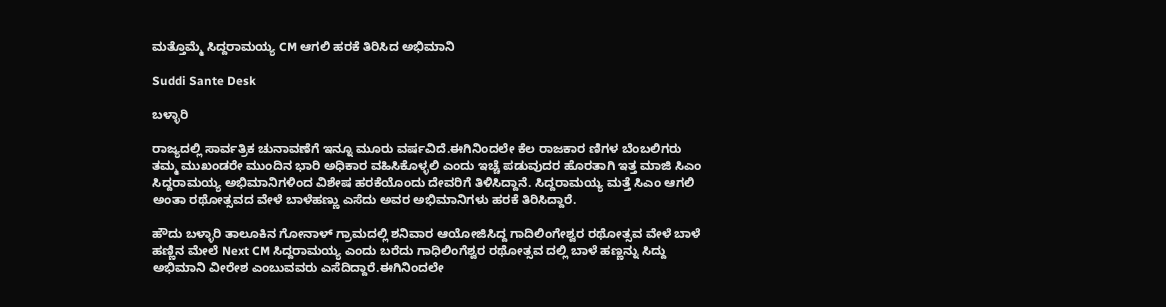ಮತ್ತೊಮ್ಮೆ ಸಿದ್ದರಾಮಯ್ಯ CM ಆಗಲಿ ಹರಕೆ ತಿರಿಸಿದ ಅಭಿಮಾನಿ

Suddi Sante Desk

ಬಳ್ಳಾರಿ

ರಾಜ್ಯದಲ್ಲಿ ಸಾರ್ವತ್ರಿಕ ಚುನಾವಣೆಗೆ ಇನ್ನೂ ಮೂರು ವರ್ಷವಿದೆ.ಈಗಿನಿಂದಲೇ ಕೆಲ ರಾಜಕಾರ ಣಿಗಳ ಬೆಂಬಲಿಗರು ತಮ್ಮ ಮುಖಂಡರೇ ಮುಂದಿನ ಭಾರಿ ಅಧಿಕಾರ ವಹಿಸಿಕೊಳ್ಳಲಿ ಎಂದು ಇಚ್ಚೆ ಪಡುವುದರ ಹೊರತಾಗಿ ಇತ್ತ ಮಾಜಿ ಸಿಎಂ ಸಿದ್ದರಾಮಯ್ಯ ಅಭಿಮಾನಿಗಳಿಂದ ವಿಶೇಷ ಹರಕೆಯೊಂದು ದೇವರಿಗೆ ತಿಳಿಸಿದ್ದಾನೆ. ಸಿದ್ದರಾಮಯ್ಯ ಮತ್ತೆ ಸಿಎಂ ಆಗಲಿ ಅಂತಾ ರಥೋತ್ಸವದ ವೇಳೆ ಬಾಳೆಹಣ್ಣು ಎಸೆದು ಅವರ ಅಭಿಮಾನಿಗಳು ಹರಕೆ ತಿರಿಸಿದ್ದಾರೆ.

ಹೌದು ಬಳ್ಳಾರಿ ತಾಲೂಕಿನ ಗೋನಾಳ್ ಗ್ರಾಮದಲ್ಲಿ ಶನಿವಾರ ಆಯೋಜಿಸಿದ್ದ ಗಾದಿಲಿಂಗೇಶ್ವರ ರಥೋತ್ಸವ ವೇಳೆ ಬಾಳೆ ಹಣ್ಣಿನ ಮೇಲೆ Next CM ಸಿದ್ದರಾಮಯ್ಯ ಎಂದು ಬರೆದು ಗಾಧಿಲಿಂಗೆಶ್ವರ ರಥೋತ್ಸವ ದಲ್ಲಿ ಬಾಳೆ ಹಣ್ಣನ್ನು ಸಿದ್ದು ಅಭಿಮಾನಿ ವೀರೇಶ ಎಂಬುವವರು ಎಸೆದಿದ್ದಾರೆ.ಈಗಿನಿಂದಲೇ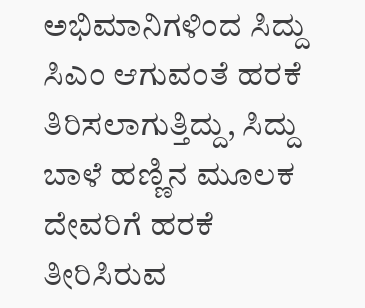ಅಭಿಮಾನಿಗಳಿಂದ ಸಿದ್ದು ಸಿಎಂ ಆಗುವಂತೆ ಹರಕೆ ತಿರಿಸಲಾಗುತ್ತಿದ್ದು, ಸಿದ್ದು ಬಾಳೆ ಹಣ್ಣಿನ ಮೂಲಕ ದೇವರಿಗೆ ಹರಕೆ ತೀರಿಸಿರುವ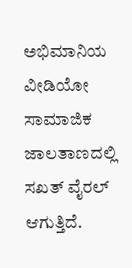ಅಭಿಮಾನಿಯ ವೀಡಿಯೋ ಸಾಮಾಜಿಕ ಜಾಲತಾಣದಲ್ಲಿ ಸಖತ್ ವೈರಲ್ ಆಗುತ್ತಿದೆ.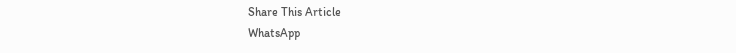Share This Article
WhatsApp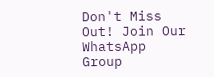Don't Miss Out! Join Our WhatsApp Group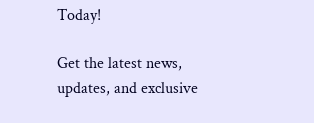Today!

Get the latest news, updates, and exclusive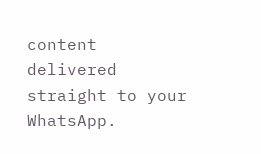content delivered straight to your WhatsApp.